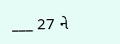___ 27 ને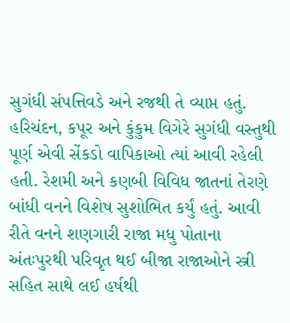સુગંધી સંપત્તિવડે અને રજથી તે વ્યાપ્ત હતું. હરિચંદન, કપૂર અને કુંકુમ વિગેરે સુગંધી વસ્તુથી પૂર્ણ એવી સેંકડો વાપિકાઓ ત્યાં આવી રહેલી હતી. રેશમી અને કણબી વિવિધ જાતનાં તેરણે બાંધી વનને વિશેષ સુશોભિત કર્યું હતું. આવી રીતે વનને શણગારી રાજા મધુ પોતાના અંતઃપુરથી પરિવૃત થઈ બીજા રાજાઓને સ્ત્રી સહિત સાથે લઈ હર્ષથી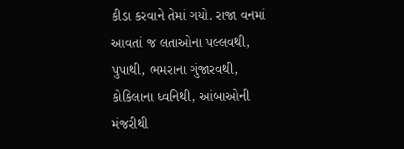કીડા કરવાને તેમાં ગયો. રાજા વનમાં આવતાં જ લતાઓના પલ્લવથી, પુપાથી, ભમરાના ગુંજારવથી, કોકિલાના ધ્વનિથી, આંબાઓની મંજરીથી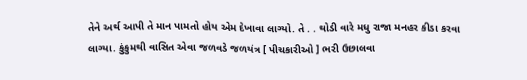તેને અર્થ આપી તે માન પામતો હોય એમ દેખાવા લાગ્યો. તે . . થોડી વારે મધુ રાજા મનહર કીડા કરવા લાગ્યા. કુંકુમથી વાસિત એવા જળવડે જળયંત્ર [ પીચકારીઓ ] ભરી ઉછાલવા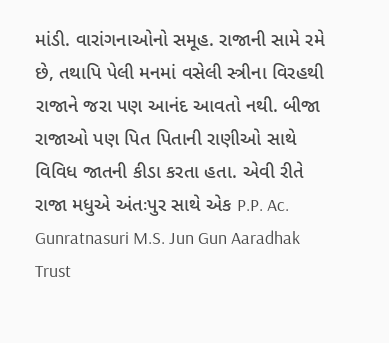માંડી. વારાંગનાઓનો સમૂહ. રાજાની સામે રમે છે, તથાપિ પેલી મનમાં વસેલી સ્ત્રીના વિરહથી રાજાને જરા પણ આનંદ આવતો નથી. બીજા રાજાઓ પણ પિત પિતાની રાણીઓ સાથે વિવિધ જાતની કીડા કરતા હતા. એવી રીતે રાજા મધુએ અંતઃપુર સાથે એક P.P. Ac. Gunratnasuri M.S. Jun Gun Aaradhak Trust